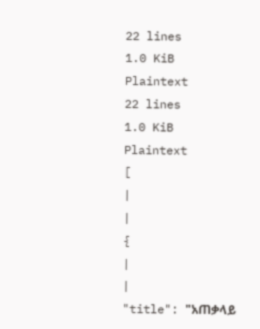22 lines
1.0 KiB
Plaintext
22 lines
1.0 KiB
Plaintext
[
|
|
{
|
|
"title": "አጠቃላይ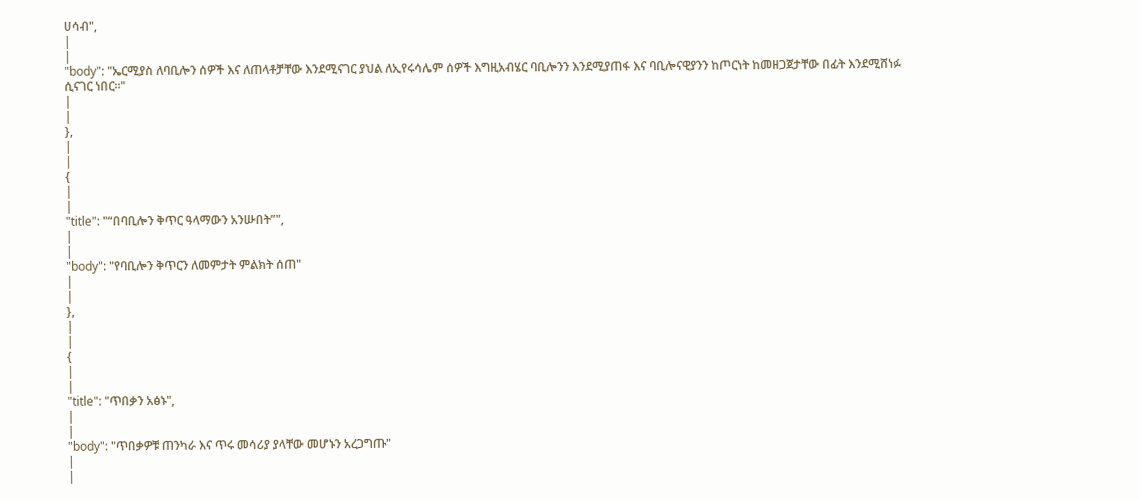ሀሳብ",
|
|
"body": "ኤርሚያስ ለባቢሎን ሰዎች እና ለጠላቶቻቸው እንደሚናገር ያህል ለኢየሩሳሌም ሰዎች እግዚአብሄር ባቢሎንን እንደሚያጠፋ እና ባቢሎናዊያንን ከጦርነት ከመዘጋጀታቸው በፊት እንደሚሸነፉ ሲናገር ነበር፡፡"
|
|
},
|
|
{
|
|
"title": "“በባቢሎን ቅጥር ዓላማውን አንሡበት”",
|
|
"body": "የባቢሎን ቅጥርን ለመምታት ምልክት ሰጠ"
|
|
},
|
|
{
|
|
"title": "ጥበቃን አፅኑ",
|
|
"body": "ጥበቃዎቹ ጠንካራ እና ጥሩ መሳሪያ ያላቸው መሆኑን አረጋግጡ"
|
|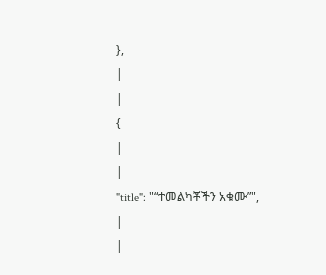},
|
|
{
|
|
"title": "“ተመልካቾችን አቁሙ”",
|
|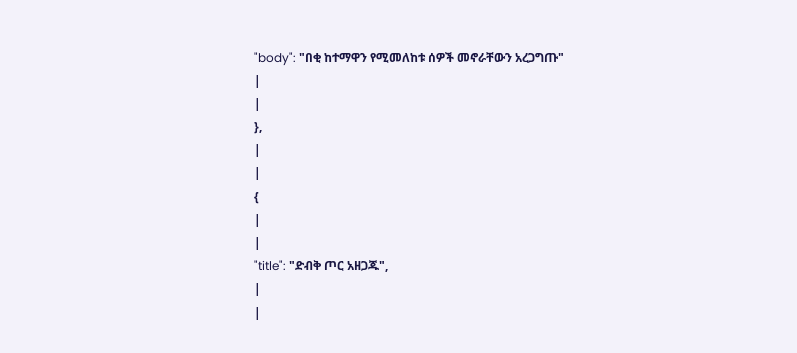"body": "በቂ ከተማዋን የሚመለከቱ ሰዎች መኖራቸውን አረጋግጡ"
|
|
},
|
|
{
|
|
"title": "ድብቅ ጦር አዘጋጁ",
|
|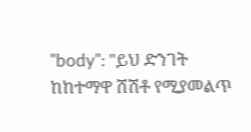"body": "ይህ ድንገት ከከተማዋ ሸሽቶ የሚያመልጥ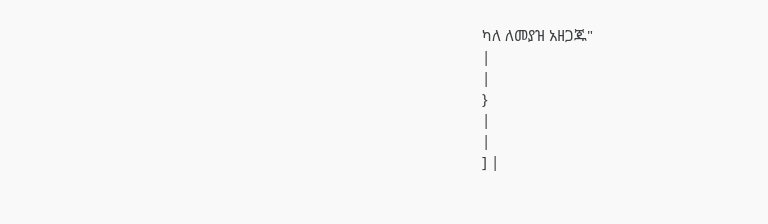ካለ ለመያዝ አዘጋጁ"
|
|
}
|
|
] |